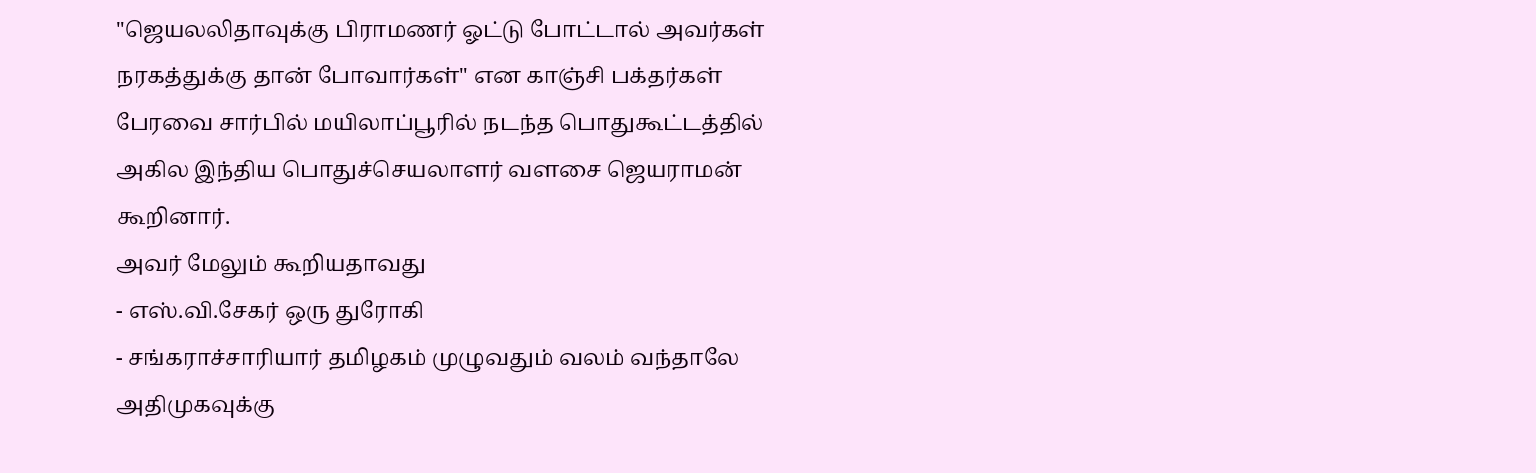"ஜெயலலிதாவுக்கு பிராமணர் ஓட்டு போட்டால் அவர்கள் நரகத்துக்கு தான் போவார்கள்" என காஞ்சி பக்தர்கள் பேரவை சார்பில் மயிலாப்பூரில் நடந்த பொதுகூட்டத்தில் அகில இந்திய பொதுச்செயலாளர் வளசை ஜெயராமன் கூறினார்.
அவர் மேலும் கூறியதாவது
- எஸ்.வி.சேகர் ஒரு துரோகி
- சங்கராச்சாரியார் தமிழகம் முழுவதும் வலம் வந்தாலே அதிமுகவுக்கு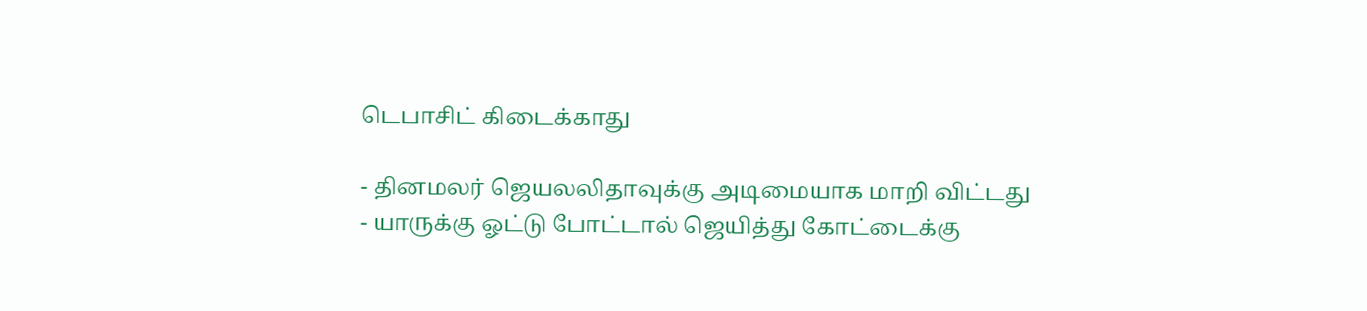டெபாசிட் கிடைக்காது

- தினமலர் ஜெயலலிதாவுக்கு அடிமையாக மாறி விட்டது
- யாருக்கு ஓட்டு போட்டால் ஜெயித்து கோட்டைக்கு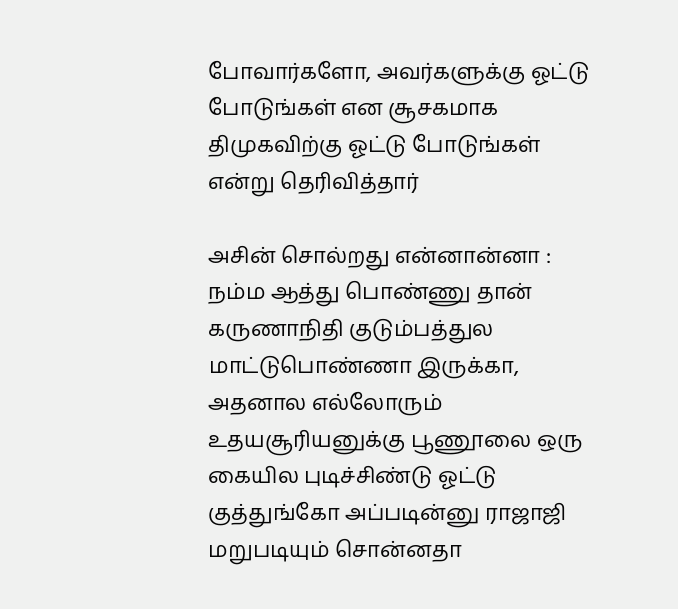போவார்களோ, அவர்களுக்கு ஓட்டு போடுங்கள் என சூசகமாக திமுகவிற்கு ஓட்டு போடுங்கள் என்று தெரிவித்தார்

அசின் சொல்றது என்னான்னா : நம்ம ஆத்து பொண்ணு தான் கருணாநிதி குடும்பத்துல மாட்டுபொண்ணா இருக்கா, அதனால எல்லோரும் உதயசூரியனுக்கு பூணூலை ஒரு கையில புடிச்சிண்டு ஓட்டு குத்துங்கோ அப்படின்னு ராஜாஜி மறுபடியும் சொன்னதா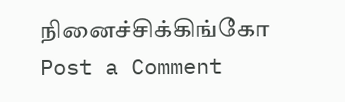நினைச்சிக்கிங்கோ
Post a Comment